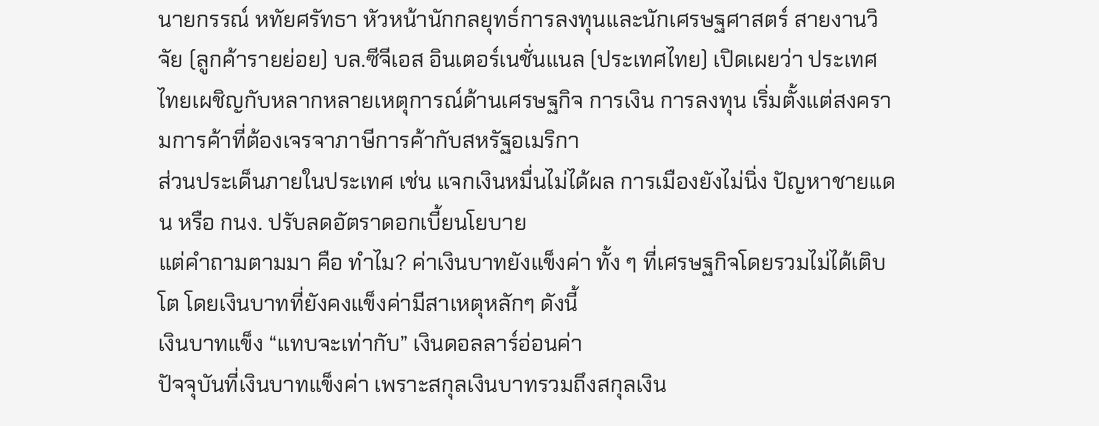นายกรรณ์ หทัยศรัทธา หัวหน้านักกลยุทธ์การลงทุนและนักเศรษฐศาสตร์ สายงานวิจัย (ลูกค้ารายย่อย) บล.ซีจีเอส อินเตอร์เนชั่นแนล (ประเทศไทย) เปิดเผยว่า ประเทศไทยเผชิญกับหลากหลายเหตุการณ์ด้านเศรษฐกิจ การเงิน การลงทุน เริ่มตั้งแต่สงครามการค้าที่ต้องเจรจาภาษีการค้ากับสหรัฐอเมริกา
ส่วนประเด็นภายในประเทศ เช่น แจกเงินหมื่นไม่ได้ผล การเมืองยังไม่นิ่ง ปัญหาชายแดน หรือ กนง. ปรับลดอัตราดอกเบี้ยนโยบาย
แต่คำถามตามมา คือ ทำไม? ค่าเงินบาทยังแข็งค่า ทั้ง ๆ ที่เศรษฐกิจโดยรวมไม่ได้เติบโต โดยเงินบาทที่ยังคงแข็งค่ามีสาเหตุหลักๆ ดังนี้
เงินบาทแข็ง “แทบจะเท่ากับ” เงินดอลลาร์อ่อนค่า
ปัจจุบันที่เงินบาทแข็งค่า เพราะสกุลเงินบาทรวมถึงสกุลเงิน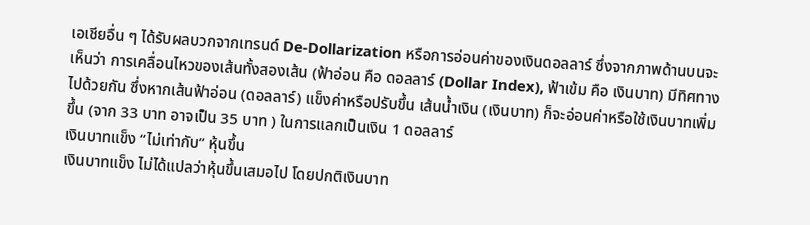เอเชียอื่น ๆ ได้รับผลบวกจากเทรนด์ De-Dollarization หรือการอ่อนค่าของเงินดอลลาร์ ซึ่งจากภาพด้านบนจะเห็นว่า การเคลื่อนไหวของเส้นทั้งสองเส้น (ฟ้าอ่อน คือ ดอลลาร์ (Dollar Index), ฟ้าเข้ม คือ เงินบาท) มีทิศทางไปด้วยกัน ซึ่งหากเส้นฟ้าอ่อน (ดอลลาร์) แข็งค่าหรือปรับขึ้น เส้นน้ำเงิน (เงินบาท) ก็จะอ่อนค่าหรือใช้เงินบาทเพิ่มขึ้น (จาก 33 บาท อาจเป็น 35 บาท ) ในการแลกเป็นเงิน 1 ดอลลาร์
เงินบาทแข็ง “ไม่เท่ากับ” หุ้นขึ้น
เงินบาทแข็ง ไม่ได้แปลว่าหุ้นขึ้นเสมอไป โดยปกติเงินบาท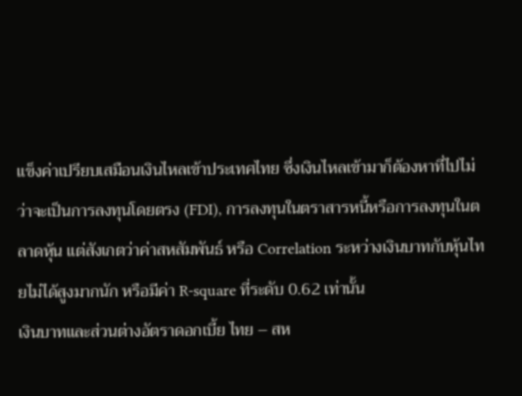แข็งค่าเปรียบเสมือนเงินไหลเข้าประเทศไทย ซึ่งเงินไหลเข้ามาก็ต้องหาที่ไปไม่ว่าจะเป็นการลงทุนโดยตรง (FDI), การลงทุนในตราสารหนี้หรือการลงทุนในตลาดหุ้น แต่สังเกตว่าค่าสหสัมพันธ์ หรือ Correlation ระหว่างเงินบาทกับหุ้นไทยไม่ได้สูงมากนัก หรือมีค่า R-square ที่ระดับ 0.62 เท่านั้น
เงินบาทและส่วนต่างอัตราดอกเบี้ย ไทย – สห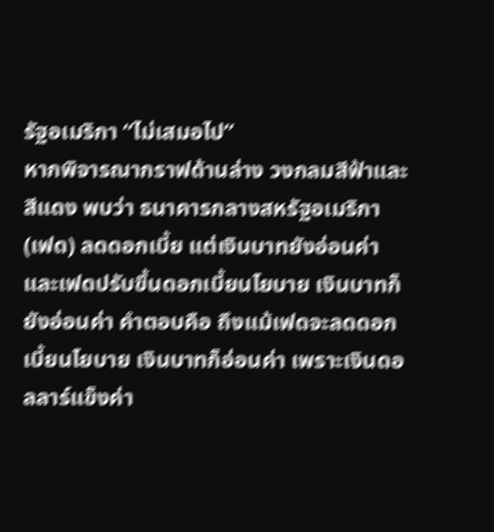รัฐอเมริกา “ไม่เสมอไป”
หากพิจารณากราฟด้านล่าง วงกลมสีฟ้าและสีแดง พบว่า ธนาคารกลางสหรัฐอเมริกา (เฟด) ลดดอกเบี้ย แต่เงินบาทยังอ่อนค่า และเฟดปรับขึ้นดอกเบี้ยนโยบาย เงินบาทก็ยังอ่อนค่า คำตอบคือ ถึงแม้เฟดจะลดดอกเบี้ยนโยบาย เงินบาทก็อ่อนค่า เพราะเงินดอลลาร์แข็งค่า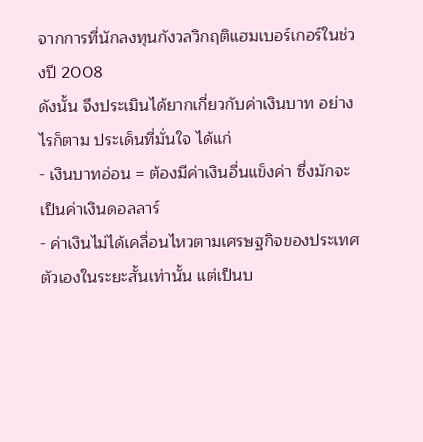จากการที่นักลงทุนกังวลวิกฤติแฮมเบอร์เกอร์ในช่วงปี 2008
ดังนั้น จึงประเมินได้ยากเกี่ยวกับค่าเงินบาท อย่างไรก็ตาม ประเด็นที่มั่นใจ ได้แก่
- เงินบาทอ่อน = ต้องมีค่าเงินอื่นแข็งค่า ซึ่งมักจะเป็นค่าเงินดอลลาร์
- ค่าเงินไม่ได้เคลื่อนไหวตามเศรษฐกิจของประเทศตัวเองในระยะสั้นเท่านั้น แต่เป็นบ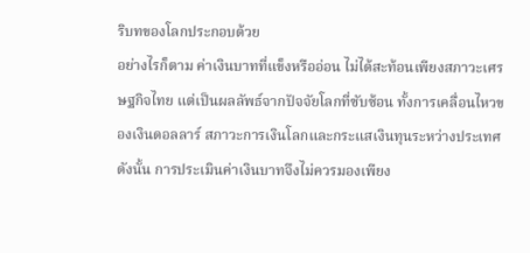ริบทของโลกประกอบด้วย
อย่างไรก็ตาม ค่าเงินบาทที่แข็งหรืออ่อน ไม่ได้สะท้อนเพียงสภาวะเศรษฐกิจไทย แต่เป็นผลลัพธ์จากปัจจัยโลกที่ซับซ้อน ทั้งการเคลื่อนไหวของเงินดอลลาร์ สภาวะการเงินโลกและกระแสเงินทุนระหว่างประเทศ ดังนั้น การประเมินค่าเงินบาทจึงไม่ควรมองเพียง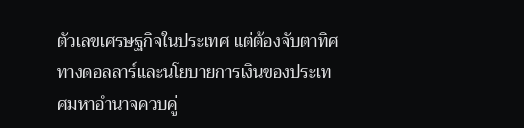ตัวเลขเศรษฐกิจในประเทศ แต่ต้องจับตาทิศทางดอลลาร์และนโยบายการเงินของประเทศมหาอำนาจควบคู่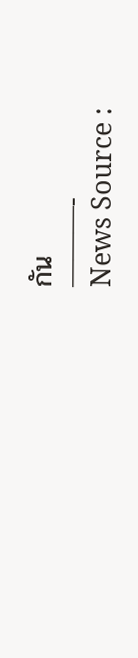กัน
———-
News Source :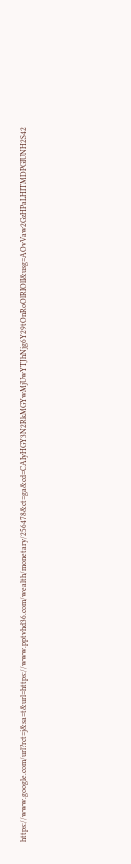https://www.google.com/url?rct=j&sa=t&url=https://www.pptvhd36.com/wealth/monetary/256478&ct=ga&cd=CAIyHGY3N2RkMGYwMjUwYTJhNjg6Y29tOnRoOlRIOlI&usg=AOvVaw2GzHPaLHITMDPGIUNH2S42